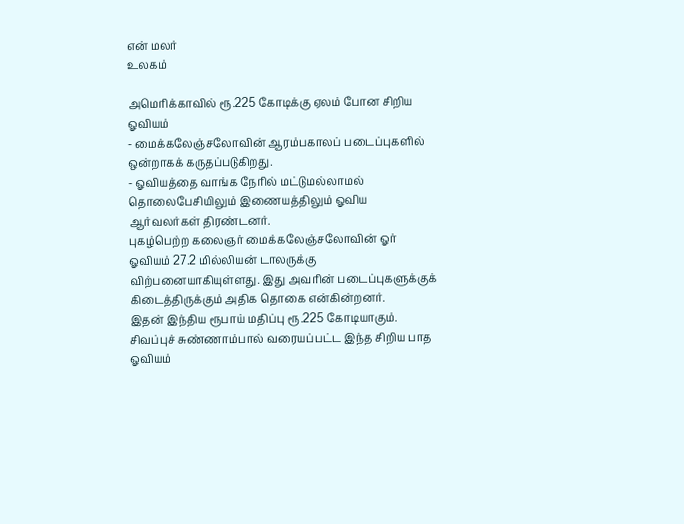என் மலர்
உலகம்

அமெரிக்காவில் ரூ.225 கோடிக்கு ஏலம் போன சிறிய ஓவியம்
- மைக்கலேஞ்சலோவின் ஆரம்பகாலப் படைப்புகளில் ஒன்றாகக் கருதப்படுகிறது.
- ஓவியத்தை வாங்க நேரில் மட்டுமல்லாமல் தொலைபேசியிலும் இணையத்திலும் ஓவிய ஆர்வலர்கள் திரண்டனர்.
புகழ்பெற்ற கலைஞர் மைக்கலேஞ்சலோவின் ஓர் ஓவியம் 27.2 மில்லியன் டாலருக்கு விற்பனையாகியுள்ளது. இது அவரின் படைப்புகளுக்குக் கிடைத்திருக்கும் அதிக தொகை என்கின்றனர்.
இதன் இந்திய ரூபாய் மதிப்பு ரூ.225 கோடியாகும். சிவப்புச் சுண்ணாம்பால் வரையப்பட்ட இந்த சிறிய பாத ஓவியம்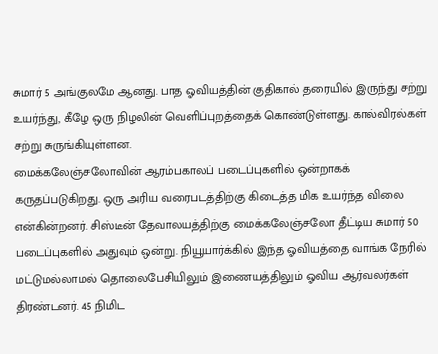சுமார் 5 அங்குலமே ஆனது. பாத ஓவியத்தின் குதிகால் தரையில் இருந்து சற்று உயர்ந்து, கீழே ஒரு நிழலின் வெளிப்புறத்தைக் கொண்டுள்ளது. கால்விரல்கள் சற்று சுருங்கியுள்ளன.
மைக்கலேஞ்சலோவின் ஆரம்பகாலப் படைப்புகளில் ஒன்றாகக் கருதப்படுகிறது. ஒரு அரிய வரைபடத்திற்கு கிடைத்த மிக உயர்ந்த விலை என்கின்றனர். சிஸ்டீன் தேவாலயத்திற்கு மைக்கலேஞ்சலோ தீட்டிய சுமார் 50 படைப்புகளில் அதுவும் ஒன்று. நியூயார்க்கில் இந்த ஓவியத்தை வாங்க நேரில் மட்டுமல்லாமல் தொலைபேசியிலும் இணையத்திலும் ஓவிய ஆர்வலர்கள் திரண்டனர். 45 நிமிட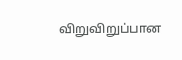விறுவிறுப்பான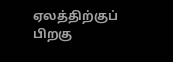ஏலத்திற்குப் பிறகு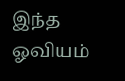இந்த ஓவியம்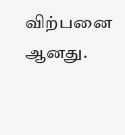விற்பனை ஆனது.